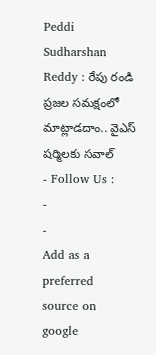Peddi Sudharshan Reddy : రేపు రండి ప్రజల సమక్షంలో మాట్లాడదాం.. వైఎస్ షర్మిలకు సవాల్
- Follow Us :
-
-
Add as a preferred
source on google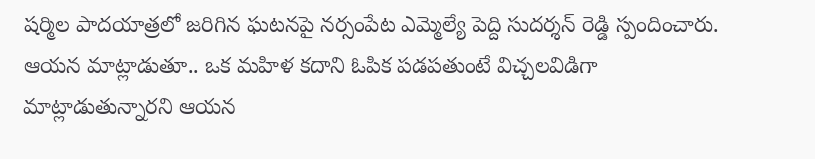షర్మిల పాదయాత్రలో జరిగిన ఘటనపై నర్సంపేట ఎమ్మెల్యే పెద్ది సుదర్శన్ రెడ్డి స్పందించారు. ఆయన మాట్లాడుతూ.. ఒక మహిళ కదాని ఓపిక పడపతుంటే విచ్చలవిడిగా మాట్లాడుతున్నారని ఆయన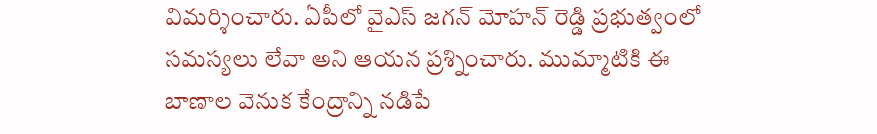విమర్శించారు. ఏపీలో వైఎస్ జగన్ మోహన్ రెడ్డి ప్రభుత్వంలో సమస్యలు లేవా అని ఆయన ప్రశ్నించారు. ముమ్మాటికి ఈ బాణాల వెనుక కేంద్రాన్ని నడిపే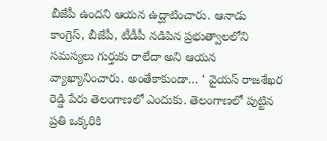బీజేపీ ఉందని ఆయన ఉద్ఘాటించారు. ఆనాడు కాంగ్రెస్, బీజేపీ, టీడీపీ నడిపిన ప్రభుత్వాలలోని సమస్యలు గుర్తుకు రాలేదా అని ఆయన వ్యాఖ్యానించారు. అంతేకాకుండా… ‘ వైయస్ రాజశేఖర రెడ్డి పేరు తెలంగాణలో ఎందుకు. తెలంగాణలో పుట్టిన ప్రతి ఒక్కరికి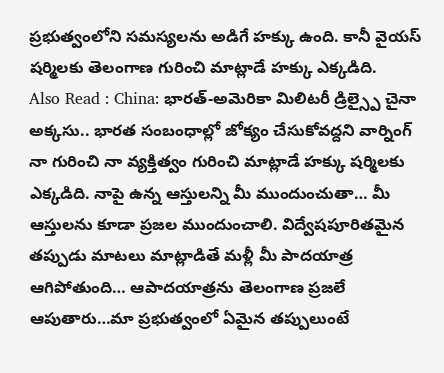ప్రభుత్వంలోని సమస్యలను అడిగే హక్కు ఉంది. కానీ వైయస్ షర్మిలకు తెలంగాణ గురించి మాట్లాడే హక్కు ఎక్కడిది.
Also Read : China: భారత్-అమెరికా మిలిటరీ డ్రిల్స్పై చైనా అక్కసు.. భారత సంబంధాల్లో జోక్యం చేసుకోవద్దని వార్నింగ్
నా గురించి నా వ్యక్తిత్వం గురించి మాట్లాడే హక్కు షర్మిలకు ఎక్కడిది. నాపై ఉన్న ఆస్తులన్ని మీ ముందుంచుతా… మీ ఆస్తులను కూడా ప్రజల ముందుంచాలి. విద్వేషపూరితమైన తప్పుడు మాటలు మాట్లాడితే మళ్లీ మీ పాదయాత్ర ఆగిపోతుంది… ఆపాదయాత్రను తెలంగాణ ప్రజలే ఆపుతారు…మా ప్రభుత్వంలో ఏమైన తప్పులుంటే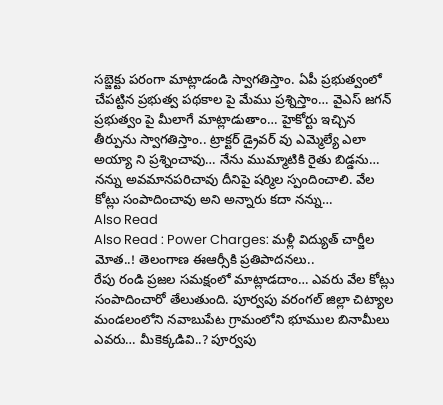సబ్జెక్టు పరంగా మాట్లాడండి స్వాగతిస్తాం. ఏపీ ప్రభుత్వంలో చేపట్టిన ప్రభుత్వ పథకాల పై మేము ప్రశ్నిస్తాం… వైఎస్ జగన్ ప్రభుత్వం పై మీలాగే మాట్లాడుతాం… హైకోర్టు ఇచ్చిన తీర్పును స్వాగతిస్తాం.. ట్రాక్టర్ డ్రైవర్ వు ఎమ్మెల్యే ఎలా అయ్యా ని ప్రశ్నించావు… నేను ముమ్మాటికి రైతు బిడ్డను… నన్ను అవమానపరిచావు దీనిపై షర్మిల స్పందించాలి. వేల కోట్లు సంపాదించావు అని అన్నారు కదా నన్ను…
Also Read
Also Read : Power Charges: మళ్లీ విద్యుత్ చార్జీల మోత..! తెలంగాణ ఈఆర్సీకి ప్రతిపాదనలు..
రేపు రండి ప్రజల సమక్షంలో మాట్లాడదాం… ఎవరు వేల కోట్లు సంపాదించారో తేలుతుంది. పూర్వపు వరంగల్ జిల్లా చిట్యాల మండలంలోని నవాబుపేట గ్రామంలోని భూముల బినామీలు ఎవరు… మీకెక్కడివి..? పూర్వపు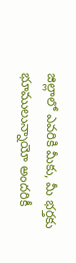జిల్లాలో ఎవరికి మీకు, మీ భర్తకు భూములున్నాయో అందరికీ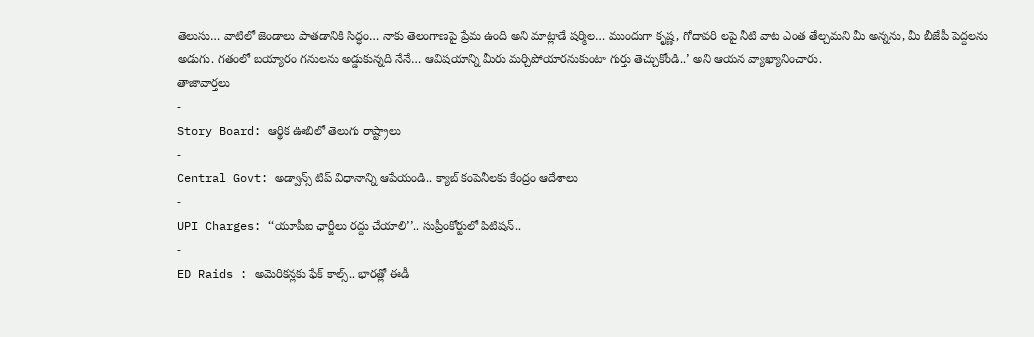తెలుసు… వాటిలో జెండాలు పాతడానికి సిద్ధం… నాకు తెలంగాణపై ప్రేమ ఉంది అని మాట్లాడే షర్మిల… ముందుగా కృష్ణ, గోదావరి లపై నీటి వాట ఎంత తేల్చమని మీ అన్నను, మీ బీజేపీ పెద్దలను అడుగు. గతంలో బయ్యారం గనులను అడ్డుకున్నది నేనే… ఆవిషయాన్ని మీరు మర్చిపోయారనుకుంటా గుర్తు తెచ్చుకోండి..’ అని ఆయన వ్యాఖ్యానించారు.
తాజావార్తలు
-
Story Board: ఆర్థిక ఊబిలో తెలుగు రాష్ట్రాలు
-
Central Govt: అడ్వాన్స్ టిప్ విధానాన్ని ఆపేయండి.. క్యాబ్ కంపెనీలకు కేంద్రం ఆదేశాలు
-
UPI Charges: ‘‘యూపీఐ ఛార్జీలు రద్దు చేయాలి’’.. సుప్రీంకోర్టులో పిటిషన్..
-
ED Raids : అమెరికన్లకు ఫేక్ కాల్స్.. భారత్లో ఈడీ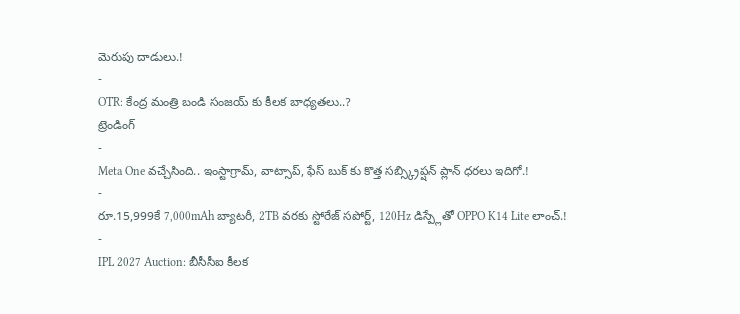మెరుపు దాడులు.!
-
OTR: కేంద్ర మంత్రి బండి సంజయ్ కు కీలక బాధ్యతలు..?
ట్రెండింగ్
-
Meta One వచ్చేసింది.. ఇంస్టాగ్రామ్, వాట్సాప్, ఫేస్ బుక్ కు కొత్త సబ్స్క్రిప్షన్ ప్లాన్ ధరలు ఇదిగో.!
-
రూ.15,999కే 7,000mAh బ్యాటరీ, 2TB వరకు స్టోరేజ్ సపోర్ట్, 120Hz డిస్ప్లేతో OPPO K14 Lite లాంచ్.!
-
IPL 2027 Auction: బీసీసీఐ కీలక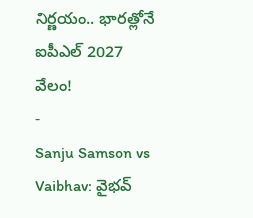నిర్ణయం.. భారత్లోనే ఐపీఎల్ 2027 వేలం!
-
Sanju Samson vs Vaibhav: వైభవ్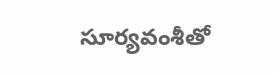సూర్యవంశీతో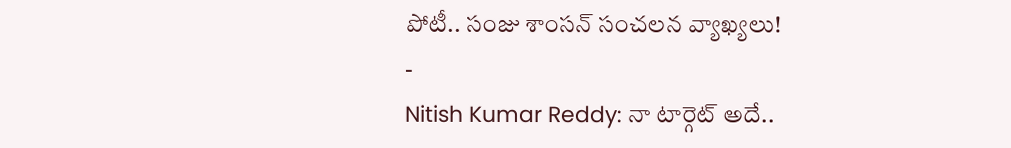పోటీ.. సంజు శాంసన్ సంచలన వ్యాఖ్యలు!
-
Nitish Kumar Reddy: నా టార్గెట్ అదే..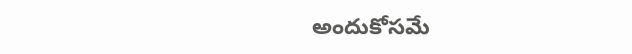అందుకోసమే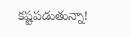కష్టపడుతున్నా!